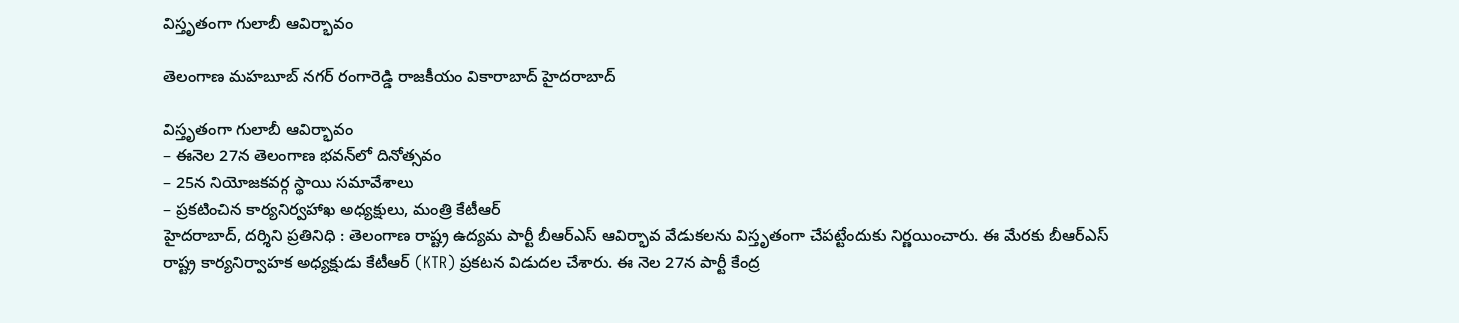విస్తృతంగా గులాబీ ఆవిర్భావం

తెలంగాణ మహబూబ్ నగర్ రంగారెడ్డి రాజకీయం వికారాబాద్ హైదరాబాద్

విస్తృతంగా గులాబీ ఆవిర్భావం
– ఈనెల 27న తెలంగాణ భవన్‌లో దినోత్సవం
– 25న నియోజకవర్గ స్థాయి సమావేశాలు
– ప్రకటించిన కార్యనిర్వహాఖ అధ్యక్షులు, మంత్రి కేటీఆర్
హైదరాబాద్‌, దర్శిని ప్రతినిధి : తెలంగాణ రాష్ట్ర ఉద్యమ పార్టీ బీఆర్ఎస్ ఆవిర్భావ వేడుకలను విస్తృతంగా చేపట్టేందుకు నిర్ణయించారు. ఈ మేరకు బీఆర్ఎస్ రాష్ట్ర కార్యనిర్వాహక అధ్యక్షుడు కేటీఆర్ (KTR) ప్రకటన విడుదల చేశారు. ఈ నెల 27న పార్టీ కేంద్ర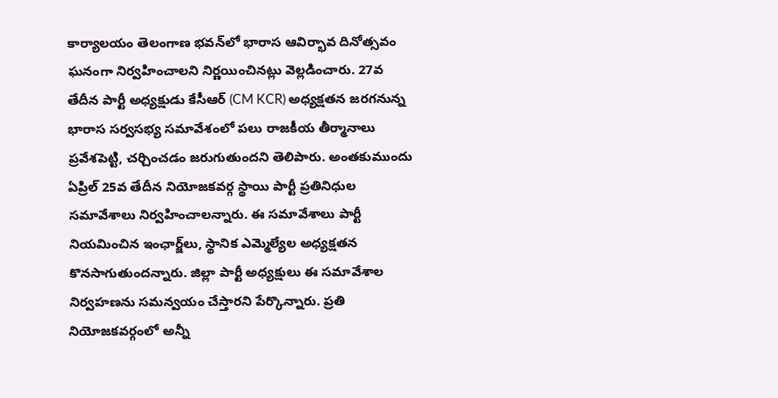కార్యాలయం తెలంగాణ భవన్‌లో భారాస ఆవిర్భావ దినోత్సవం ఘనంగా నిర్వహించాలని నిర్ణయించినట్లు వెల్లడించారు. 27వ తేదీన పార్టీ అధ్యక్షుడు కేసీఆర్ (CM KCR) అధ్యక్షతన జరగనున్న భారాస సర్వసభ్య సమావేశంలో పలు రాజకీయ తీర్మానాలు ప్రవేశపెట్టి, చర్చించడం జరుగుతుందని తెలిపారు. అంతకుముందు ఏప్రిల్ 25వ తేదీన నియోజకవర్గ స్థాయి పార్టీ ప్రతినిధుల సమావేశాలు నిర్వహించాలన్నారు. ఈ సమావేశాలు పార్టీ నియమించిన ఇంఛార్జ్‌లు, స్థానిక ఎమ్మెల్యేల అధ్యక్షతన కొనసాగుతుందన్నారు. జిల్లా పార్టీ అధ్యక్షులు ఈ సమావేశాల నిర్వహణను సమన్వయం చేస్తారని పేర్కొన్నారు. ప్రతి నియోజకవర్గంలో అన్నీ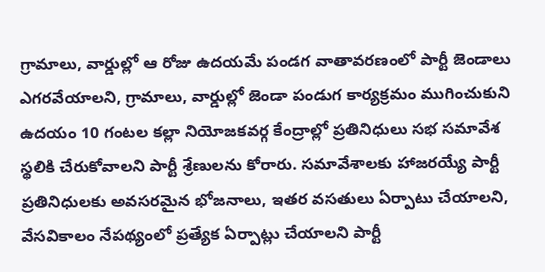గ్రామాలు, వార్డుల్లో ఆ రోజు ఉదయమే పండగ వాతావరణంలో పార్టీ జెండాలు ఎగరవేయాలని, గ్రామాలు, వార్డుల్లో జెండా పండుగ కార్యక్రమం ముగించుకుని ఉదయం 10 గంటల కల్లా నియోజకవర్గ కేంద్రాల్లో ప్రతినిధులు సభ సమావేశ స్థలికి చేరుకోవాలని పార్టీ శ్రేణులను కోరారు. సమావేశాలకు హాజరయ్యే పార్టీ ప్రతినిధులకు అవసరమైన భోజనాలు, ఇతర వసతులు ఏర్పాటు చేయాలని, వేసవికాలం నేపథ్యంలో ప్రత్యేక ఏర్పాట్లు చేయాలని పార్టీ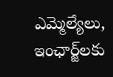ఎమ్మెల్యేలు, ఇంఛార్జ్‌లకు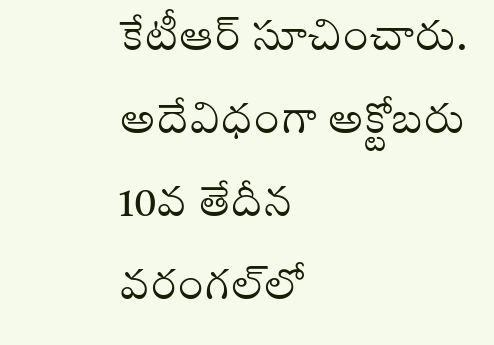కేటీఆర్‌ సూచించారు. అదేవిధంగా అక్టోబరు 10వ తేదీన వరంగల్‌లో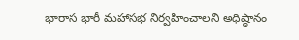భారాస భారీ మహాసభ నిర్వహించాలని అధిష్ఠానం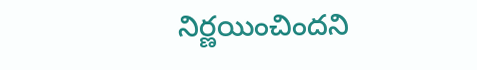నిర్ణయించిందని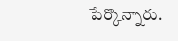పేర్కొన్నారు.